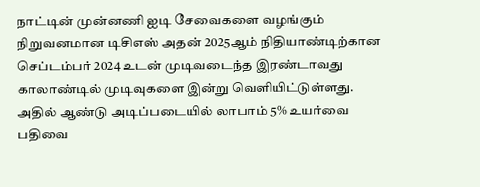நாட்டின் முன்னணி ஐடி சேவைகளை வழங்கும் நிறுவனமான டிசிஎஸ் அதன் 2025ஆம் நிதியாண்டிற்கான செப்டம்பர் 2024 உடன் முடிவடைந்த இரண்டாவது காலாண்டில் முடிவுகளை இன்று வெளியிட்டுள்ளது. அதில் ஆண்டு அடிப்படையில் லாபாம் 5% உயர்வை பதிவை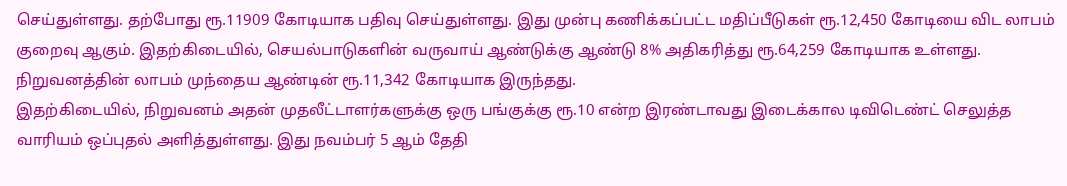செய்துள்ளது. தற்போது ரூ.11909 கோடியாக பதிவு செய்துள்ளது. இது முன்பு கணிக்கப்பட்ட மதிப்பீடுகள் ரூ.12,450 கோடியை விட லாபம் குறைவு ஆகும். இதற்கிடையில், செயல்பாடுகளின் வருவாய் ஆண்டுக்கு ஆண்டு 8% அதிகரித்து ரூ.64,259 கோடியாக உள்ளது. நிறுவனத்தின் லாபம் முந்தைய ஆண்டின் ரூ.11,342 கோடியாக இருந்தது.
இதற்கிடையில், நிறுவனம் அதன் முதலீட்டாளர்களுக்கு ஒரு பங்குக்கு ரூ.10 என்ற இரண்டாவது இடைக்கால டிவிடெண்ட் செலுத்த வாரியம் ஒப்புதல் அளித்துள்ளது. இது நவம்பர் 5 ஆம் தேதி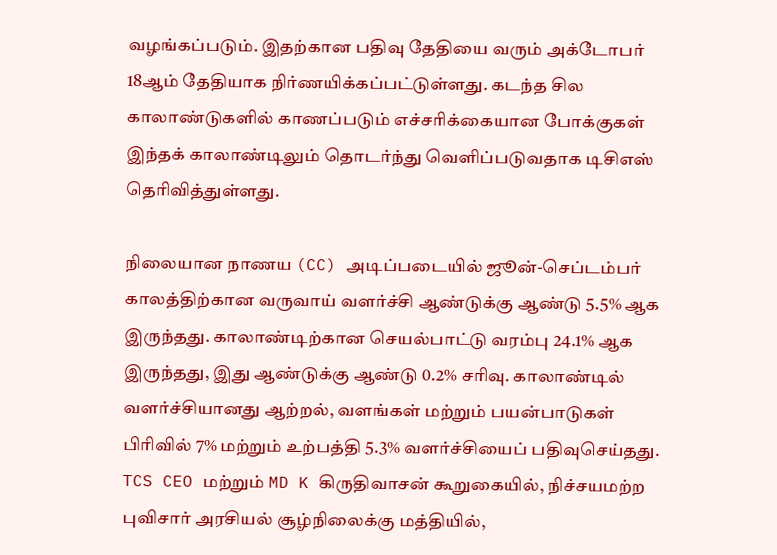வழங்கப்படும். இதற்கான பதிவு தேதியை வரும் அக்டோபர் 18ஆம் தேதியாக நிர்ணயிக்கப்பட்டுள்ளது. கடந்த சில காலாண்டுகளில் காணப்படும் எச்சரிக்கையான போக்குகள் இந்தக் காலாண்டிலும் தொடர்ந்து வெளிப்படுவதாக டிசிஎஸ் தெரிவித்துள்ளது.

நிலையான நாணய (CC) அடிப்படையில் ஜூன்-செப்டம்பர் காலத்திற்கான வருவாய் வளர்ச்சி ஆண்டுக்கு ஆண்டு 5.5% ஆக இருந்தது. காலாண்டிற்கான செயல்பாட்டு வரம்பு 24.1% ஆக இருந்தது, இது ஆண்டுக்கு ஆண்டு 0.2% சரிவு. காலாண்டில் வளர்ச்சியானது ஆற்றல், வளங்கள் மற்றும் பயன்பாடுகள் பிரிவில் 7% மற்றும் உற்பத்தி 5.3% வளர்ச்சியைப் பதிவுசெய்தது.
TCS CEO மற்றும் MD K கிருதிவாசன் கூறுகையில், நிச்சயமற்ற புவிசார் அரசியல் சூழ்நிலைக்கு மத்தியில்,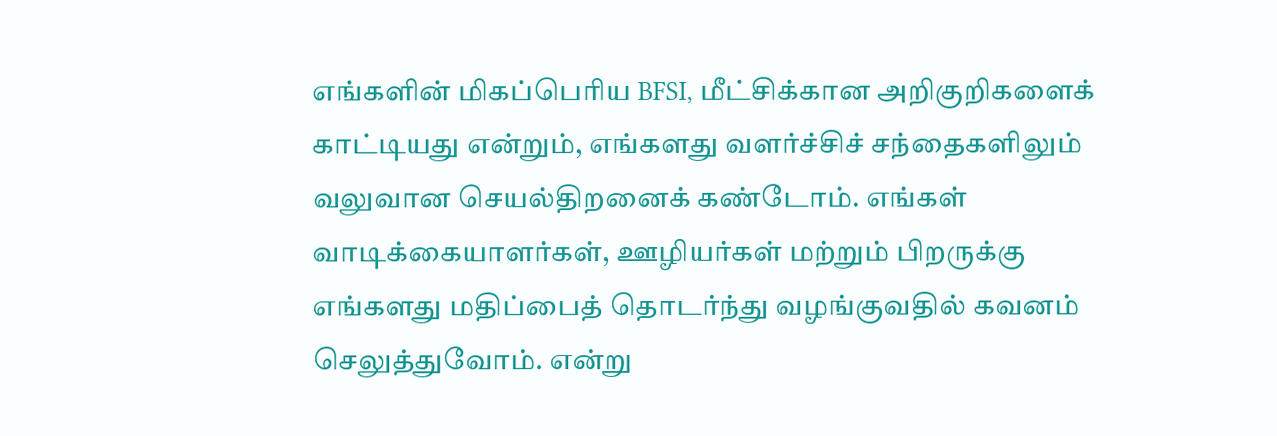எங்களின் மிகப்பெரிய BFSI, மீட்சிக்கான அறிகுறிகளைக் காட்டியது என்றும், எங்களது வளர்ச்சிச் சந்தைகளிலும் வலுவான செயல்திறனைக் கண்டோம். எங்கள் வாடிக்கையாளர்கள், ஊழியர்கள் மற்றும் பிறருக்கு எங்களது மதிப்பைத் தொடர்ந்து வழங்குவதில் கவனம் செலுத்துவோம். என்று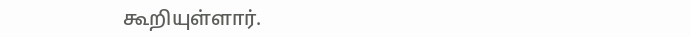கூறியுள்ளார்.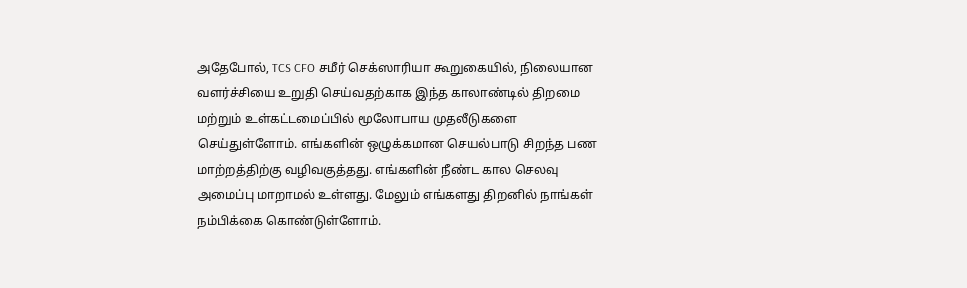அதேபோல், TCS CFO சமீர் செக்ஸாரியா கூறுகையில், நிலையான வளர்ச்சியை உறுதி செய்வதற்காக இந்த காலாண்டில் திறமை மற்றும் உள்கட்டமைப்பில் மூலோபாய முதலீடுகளை செய்துள்ளோம். எங்களின் ஒழுக்கமான செயல்பாடு சிறந்த பண மாற்றத்திற்கு வழிவகுத்தது. எங்களின் நீண்ட கால செலவு அமைப்பு மாறாமல் உள்ளது. மேலும் எங்களது திறனில் நாங்கள் நம்பிக்கை கொண்டுள்ளோம்.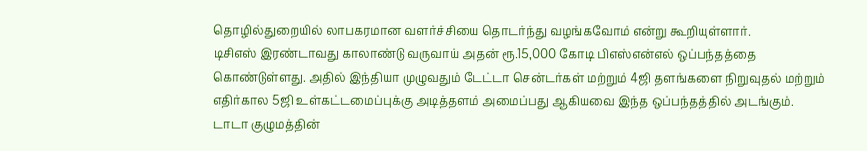தொழில்துறையில் லாபகரமான வளர்ச்சியை தொடர்ந்து வழங்கவோம் என்று கூறியுள்ளார்.
டிசிஎஸ் இரண்டாவது காலாண்டு வருவாய் அதன் ரூ.15,000 கோடி பிஎஸ்என்எல் ஒப்பந்தத்தை கொண்டுள்ளது. அதில் இந்தியா முழுவதும் டேட்டா சென்டர்கள் மற்றும் 4ஜி தளங்களை நிறுவுதல் மற்றும் எதிர்கால 5ஜி உள்கட்டமைப்புக்கு அடித்தளம் அமைப்பது ஆகியவை இந்த ஒப்பந்தத்தில் அடங்கும்.
டாடா குழுமத்தின்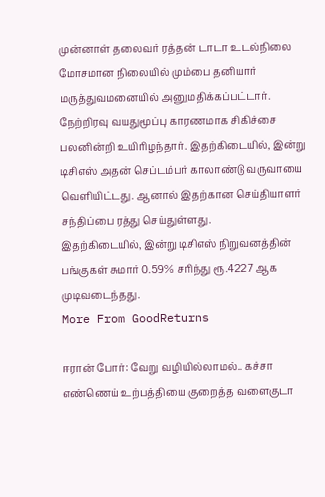முன்னாள் தலைவர் ரத்தன் டாடா உடல்நிலை மோசமான நிலையில் மும்பை தனியார் மருத்துவமனையில் அனுமதிக்கப்பட்டார். நேற்றிரவு வயதுமூப்பு காரணமாக சிகிச்சை பலனின்றி உயிரிழந்தார். இதற்கிடையில், இன்று டிசிஎஸ் அதன் செப்டம்பர் காலாண்டு வருவாயை வெளியிட்டது. ஆனால் இதற்கான செய்தியாளர் சந்திப்பை ரத்து செய்துள்ளது.
இதற்கிடையில், இன்று டிசிஎஸ் நிறுவனத்தின் பங்குகள் சுமார் 0.59% சரிந்து ரூ.4227 ஆக முடிவடைந்தது.
More From GoodReturns

ஈரான் போர்: வேறு வழியில்லாமல்.. கச்சா எண்ணெய் உற்பத்தியை குறைத்த வளைகுடா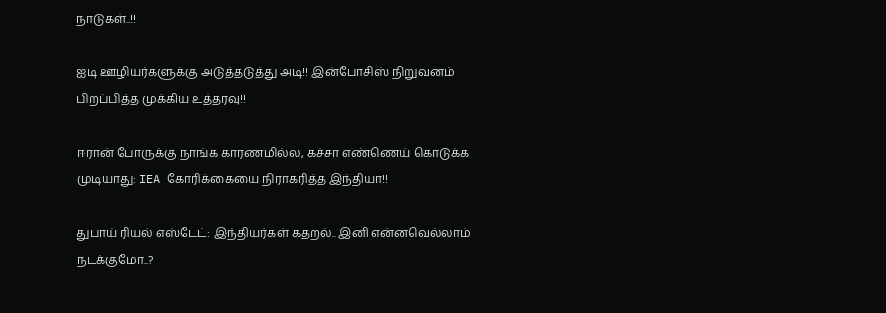நாடுகள்..!!

ஐடி ஊழியர்களுக்கு அடுத்தடுத்து அடி!! இன்போசிஸ் நிறுவனம் பிறப்பித்த முக்கிய உத்தரவு!!

ஈரான் போருக்கு நாங்க காரணமில்ல, கச்சா எண்ணெய் கொடுக்க முடியாது: IEA கோரிக்கையை நிராகரித்த இந்தியா!!

துபாய் ரியல் எஸ்டேட்: இந்தியர்கள் கதறல்.. இனி என்னவெல்லாம் நடக்குமோ..?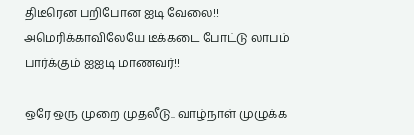திடீரென பறிபோன ஐடி வேலை!! அமெரிக்காவிலேயே டீக்கடை போட்டு லாபம் பார்க்கும் ஐஐடி மாணவர்!!

ஒரே ஒரு முறை முதலீடு.. வாழ்நாள் முழுக்க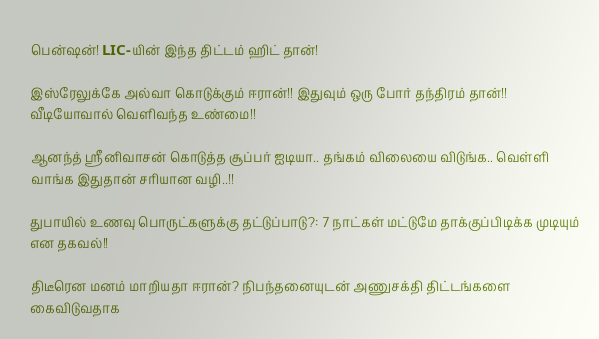பென்ஷன்! LIC-யின் இந்த திட்டம் ஹிட் தான்!

இஸ்ரேலுக்கே அல்வா கொடுக்கும் ஈரான்!! இதுவும் ஒரு போர் தந்திரம் தான்!! வீடியோவால் வெளிவந்த உண்மை!!

ஆனந்த் ஸ்ரீனிவாசன் கொடுத்த சூப்பர் ஐடியா.. தங்கம் விலையை விடுங்க.. வெள்ளி வாங்க இதுதான் சரியான வழி..!!

துபாயில் உணவு பொருட்களுக்கு தட்டுப்பாடு?: 7 நாட்கள் மட்டுமே தாக்குப்பிடிக்க முடியும் என தகவல்!!

திடீரென மனம் மாறியதா ஈரான்? நிபந்தனையுடன் அணுசக்தி திட்டங்களை கைவிடுவதாக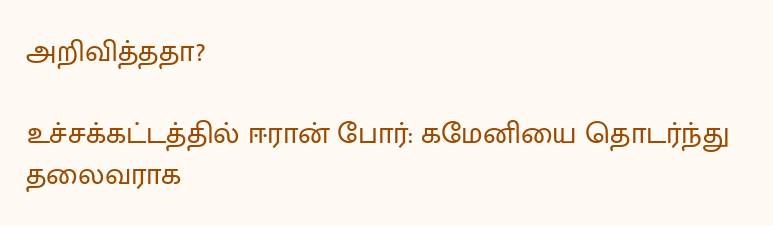அறிவித்ததா?

உச்சக்கட்டத்தில் ஈரான் போர்: கமேனியை தொடர்ந்து தலைவராக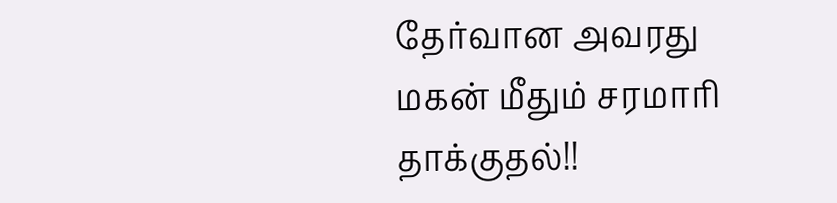தேர்வான அவரது மகன் மீதும் சரமாரி தாக்குதல்!!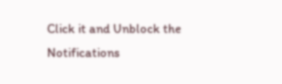Click it and Unblock the Notifications